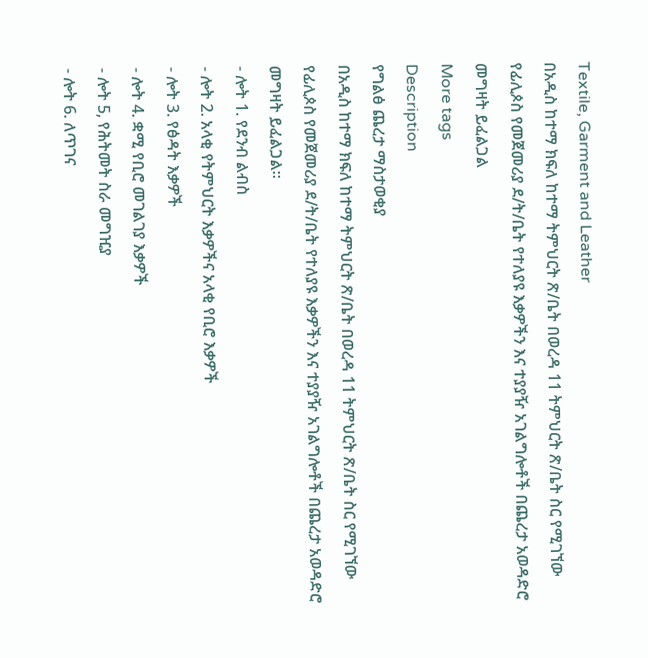Textile, Garment and Leather
በአዲስ ከተማ ክፍለ ከተማ ትምህርት ጽ/ቤት በወረዳ 11 ትምህርት ጽ/ቤት ስር የሚገኘው የፊሊጶስ የመጀመሪያ ደ/ት/ቤት የተለያዩ እቃዎችን እና ተያያዥ አገልግሎቶች በጨረታ አወዳድሮ መግዛት ይፈልጋል
More tags
Description
የግልፅ ጨረታ ማስታወቂያ
በአዲስ ከተማ ክፍለ ከተማ ትምህርት ጽ/ቤት በወረዳ 11 ትምህርት ጽ/ቤት ስር የሚገኘው የፊሊጶስ የመጀመሪያ ደ/ት/ቤት የተለያዩ እቃዎችን እና ተያያዥ አገልግሎቶች በጨረታ አወዳድሮ መግዛት ይፈልጋል።
- ሎት 1. የደንብ ልብስ
- ሎት 2. አላቂ የትምህርት እቃዎችና አላቂ የቢሮ እቃዎች
- ሎት 3. የፅዳት እቃዎች
- ሎት 4. ቋሚ የቢሮ መገልገያ እቃዎች
- ሎት 5, የሕትመት ስራ መግዢያ
- ሎት 6. ለጥገና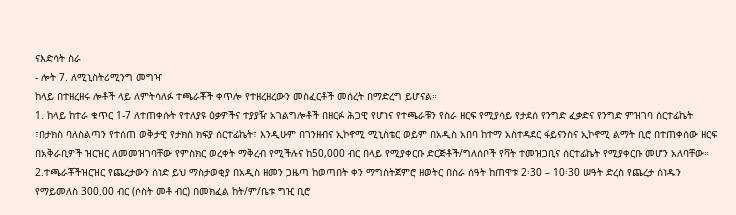ናእድሳት ስራ
- ሎት 7. ለሚኒስትሪሚንግ መግዣ
ከላይ በተዘረዘሩ ሎቶች ላይ ለምትሳለፉ ተጫራቾች ቀጥሎ የተዘረዘረውን መስፈርቶች መሰረት በማድረግ ይሆናል።
1. ከላይ ከተራ ቁጥር 1-7 ለተጠቀሱት የተለያዩ ዕቃዎችና ተያያዥ አገልግሎቶች በዘርፉ ሕጋዊ የሆነና የተጫራቹን የስራ ዘርፍ የሚያሳይ የታደሰ የንግድ ፈቃድና የንግድ ምዝገባ ሰርተፊኬት ፣በታክስ ባለስልጣን የተሰጠ ወቅታዊ የታክስ ክፍያ ሰርተፊኬት፣ እንዲሁም በገንዘብና ኢኮኖሚ ሚኒስቴር ወይም በአዲስ አበባ ከተማ አስተዳደር ፋይናንስና ኢኮኖሚ ልማት ቢሮ በተጠቀሰው ዘርፍ በአቅራቢዎች ዝርዝር ለመመዝገባቸው የምስክር ወረቀት ማቅረብ የሚችሉና ከ50,000 ብር በላይ የሚያቀርቡ ድርጅቶች/ግለሰቦች የቫት ተመዝጋቢና ሰርተፊኬት የሚያቀርቡ መሆን አለባቸው።
2.ተጫራቾችዝርዝር የጨረታውን ሰነድ ይህ ማስታወቂያ በአዲስ ዘመን ጋዜጣ ከወጣበት ቀን ማግስትጀምሮ ዘወትር በስራ ሰዓት ከጠዋቱ 2፡30 – 10፡30 ሠዓት ድረስ የጨረታ ሰነዱን የማይመለስ 300.00 ብር (ሶስት መቶ ብር) በመክፈል ከት/ም/ቤቱ ግዢ ቢሮ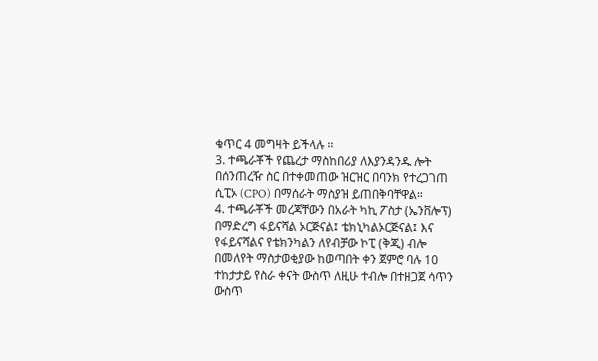ቁጥር 4 መግዛት ይችላሉ ፡፡
3. ተጫራቾች የጨረታ ማስከበሪያ ለእያንዳንዱ ሎት በሰንጠረዥ ስር በተቀመጠው ዝርዝር በባንክ የተረጋገጠ ሲፒኦ (CPO) በማሰራት ማስያዝ ይጠበቅባቸዋል።
4. ተጫራቾች መረጃቸውን በአራት ካኪ ፖስታ (ኤንቨሎፕ) በማድረግ ፋይናሻል ኦርጅናል፤ ቴክኒካልኦርጅናል፤ እና የፋይናሻልና የቴክንካልን ለየብቻው ኮፒ (ቅጂ) ብሎ በመለየት ማስታወቂያው ከወጣበት ቀን ጀምሮ ባሉ 10 ተከታታይ የስራ ቀናት ውስጥ ለዚሁ ተብሎ በተዘጋጀ ሳጥን ውስጥ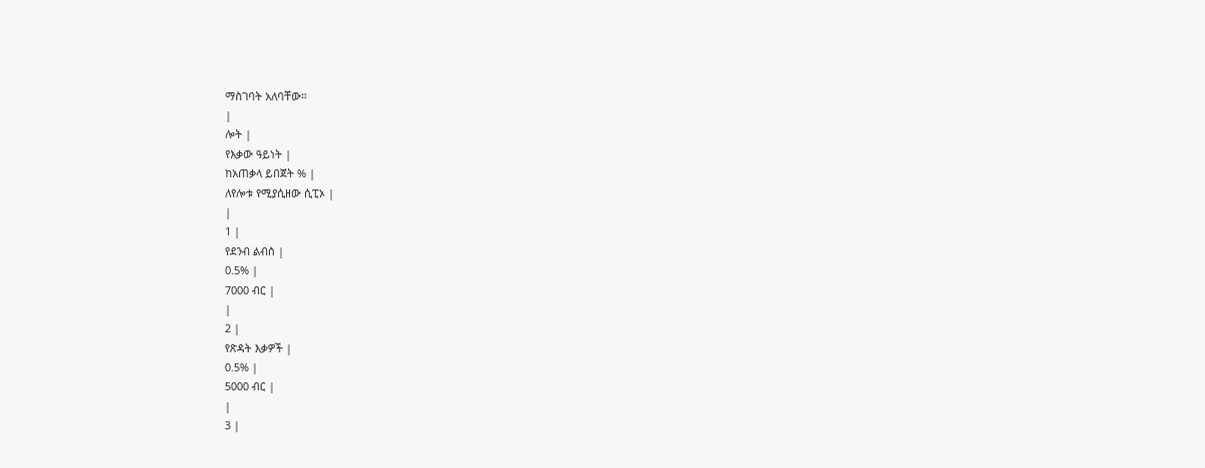ማስገባት አለባቸው።
|
ሎት |
የእቃው ዓይነት |
ከአጠቃላ ይበጀት % |
ለየሎቱ የሚያሲዘው ሲፒኦ |
|
1 |
የደንብ ልብስ |
0.5% |
7000 ብር |
|
2 |
የጽዳት እቃዎች |
0.5% |
5000 ብር |
|
3 |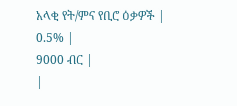አላቂ የት/ምና የቢሮ ዕቃዎች |
0.5% |
9000 ብር |
|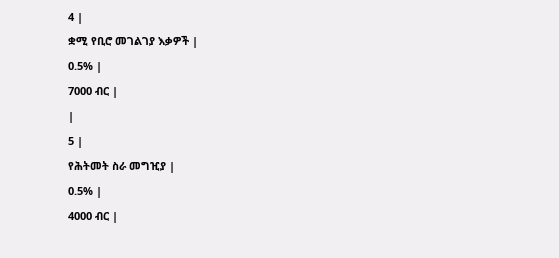4 |
ቋሚ የቢሮ መገልገያ እቃዎች |
0.5% |
7000 ብር |
|
5 |
የሕትመት ስራ መግዢያ |
0.5% |
4000 ብር |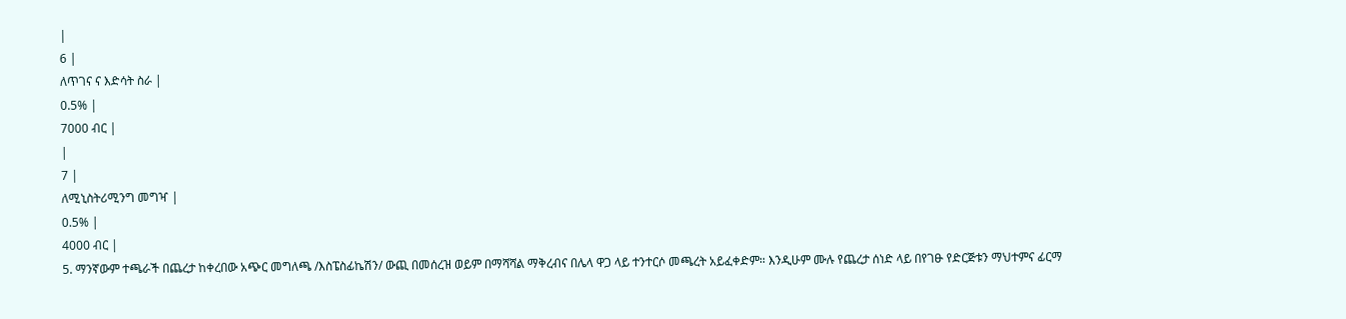|
6 |
ለጥገና ና እድሳት ስራ |
0.5% |
7000 ብር |
|
7 |
ለሚኒስትሪሚንግ መግዣ |
0.5% |
4000 ብር |
5. ማንኛውም ተጫራች በጨረታ ከቀረበው አጭር መግለጫ /እስፔስፊኬሽን/ ውጪ በመሰረዝ ወይም በማሻሻል ማቅረብና በሌላ ዋጋ ላይ ተንተርሶ መጫረት አይፈቀድም። እንዲሁም ሙሉ የጨረታ ሰነድ ላይ በየገፁ የድርጅቱን ማህተምና ፊርማ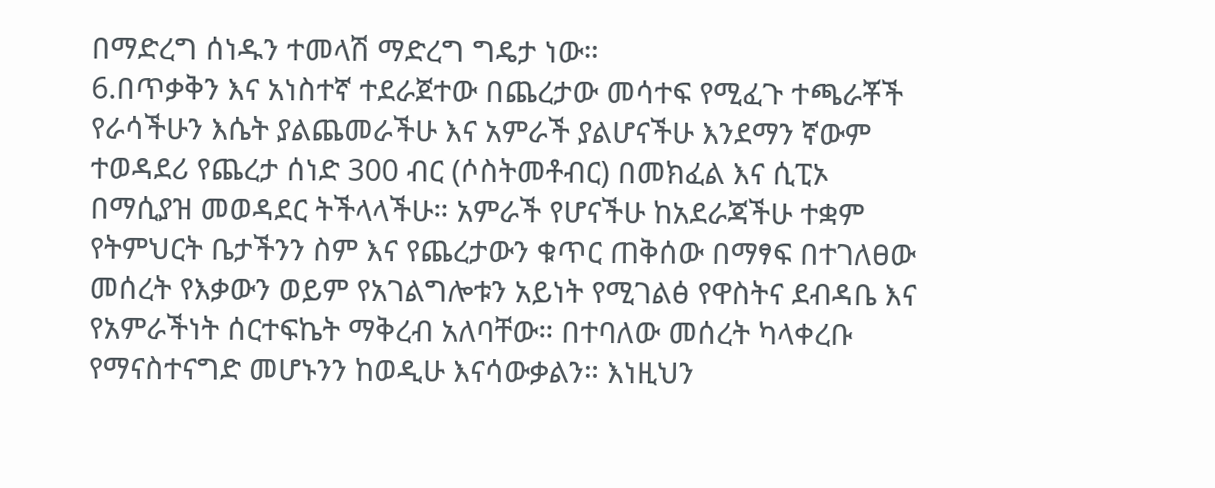በማድረግ ሰነዱን ተመላሽ ማድረግ ግዴታ ነው።
6.በጥቃቅን እና አነስተኛ ተደራጀተው በጨረታው መሳተፍ የሚፈጉ ተጫራቾች የራሳችሁን እሴት ያልጨመራችሁ እና አምራች ያልሆናችሁ እንደማን ኛውም ተወዳደሪ የጨረታ ሰነድ 300 ብር (ሶስትመቶብር) በመክፈል እና ሲፒኦ በማሲያዝ መወዳደር ትችላላችሁ። አምራች የሆናችሁ ከአደራጃችሁ ተቋም የትምህርት ቤታችንን ስም እና የጨረታውን ቁጥር ጠቅሰው በማፃፍ በተገለፀው መሰረት የእቃውን ወይም የአገልግሎቱን አይነት የሚገልፅ የዋስትና ደብዳቤ እና የአምራችነት ሰርተፍኬት ማቅረብ አለባቸው። በተባለው መሰረት ካላቀረቡ የማናስተናግድ መሆኑንን ከወዲሁ እናሳውቃልን። እነዚህን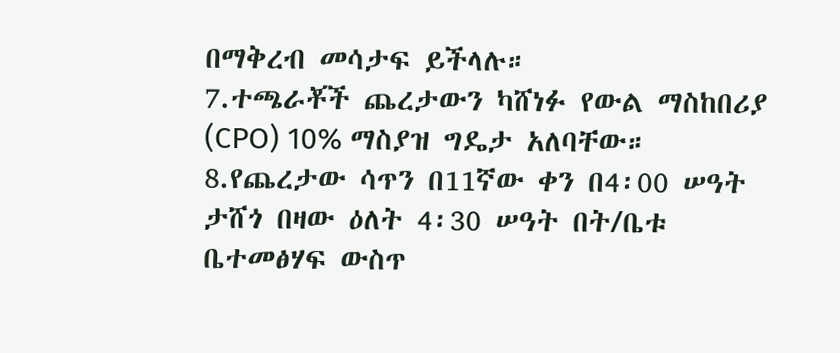በማቅረብ መሳታፍ ይችላሉ።
7.ተጫራቾች ጨረታውን ካሸነፉ የውል ማስከበሪያ (CPO) 10% ማስያዝ ግዴታ አለባቸው።
8.የጨረታው ሳጥን በ11ኛው ቀን በ4፡00 ሠዓት ታሸጎ በዛው ዕለት 4፡30 ሠዓት በት/ቤቱ ቤተመፅሃፍ ውስጥ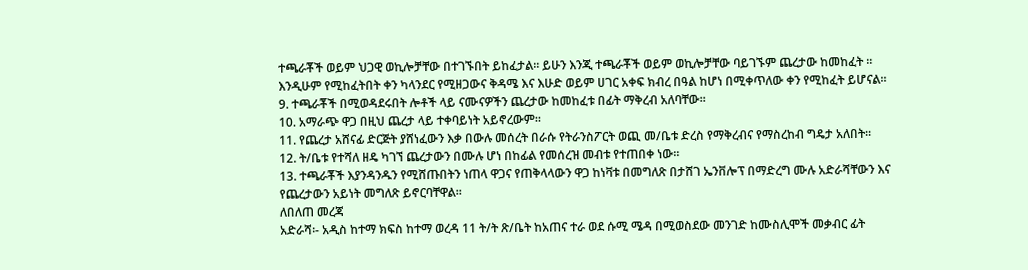ተጫራቾች ወይም ህጋዊ ወኪሎቻቸው በተገኙበት ይከፈታል። ይሁን እንጂ ተጫራቾች ወይም ወኪሎቻቸው ባይገኙም ጨረታው ከመከፈት ። እንዲሁም የሚከፈትበት ቀን ካላንደር የሚዘጋውና ቅዳሜ እና እሁድ ወይም ሀገር አቀፍ ክብረ በዓል ከሆነ በሚቀጥለው ቀን የሚከፈት ይሆናል።
9. ተጫራቾች በሚወዳደሩበት ሎቶች ላይ ናሙናዎችን ጨረታው ከመከፈቱ በፊት ማቅረብ አለባቸው።
10. አማራጭ ዋጋ በዚህ ጨረታ ላይ ተቀባይነት አይኖረውም።
11. የጨረታ አሸናፊ ድርጅት ያሸነፈውን እቃ በውሉ መሰረት በራሱ የትራንስፖርት ወጪ መ/ቤቱ ድረስ የማቅረብና የማስረከብ ግዴታ አለበት።
12. ት/ቤቱ የተሻለ ዘዴ ካገኘ ጨረታውን በሙሉ ሆነ በከፊል የመሰረዝ መብቱ የተጠበቀ ነው።
13. ተጫራቾች እያንዳንዱን የሚሸጡበትን ነጠላ ዋጋና የጠቅላላውን ዋጋ ከነቫቱ በመግለጽ በታሸገ ኤንቨሎፕ በማድረግ ሙሉ አድራሻቸውን እና የጨረታውን አይነት መግለጽ ይኖርባቸዋል።
ለበለጠ መረጃ
አድራሻ፡- አዲስ ከተማ ክፍስ ከተማ ወረዳ 11 ት/ት ጽ/ቤት ከአጠና ተራ ወደ ሱሚ ሜዳ በሚወስደው መንገድ ከሙስሊሞች መቃብር ፊት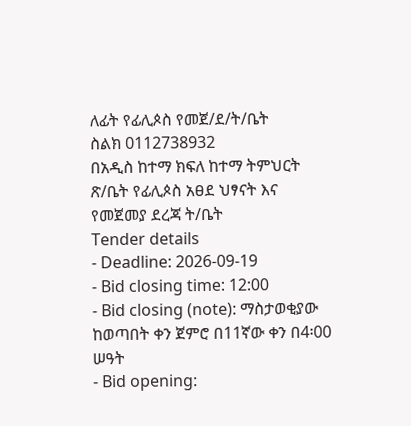ለፊት የፊሊጶስ የመጀ/ደ/ት/ቤት
ስልክ 0112738932
በአዲስ ከተማ ክፍለ ከተማ ትምህርት ጽ/ቤት የፊሊጶስ አፀደ ህፃናት እና የመጀመያ ደረጃ ት/ቤት
Tender details
- Deadline: 2026-09-19
- Bid closing time: 12:00
- Bid closing (note): ማስታወቂያው ከወጣበት ቀን ጀምሮ በ11ኛው ቀን በ4፡00 ሠዓት
- Bid opening: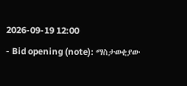2026-09-19 12:00
- Bid opening (note): ማስታወቂያው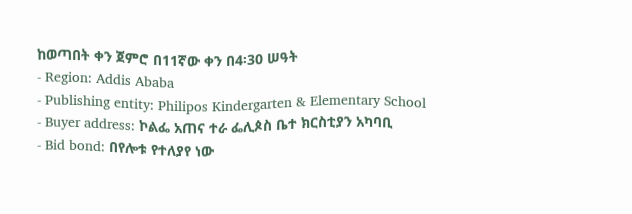ከወጣበት ቀን ጀምሮ በ11ኛው ቀን በ4፡30 ሠዓት
- Region: Addis Ababa
- Publishing entity: Philipos Kindergarten & Elementary School
- Buyer address: ኮልፌ አጠና ተራ ፌሊጶስ ቤተ ክርስቲያን አካባቢ
- Bid bond: በየሎቱ የተለያየ ነው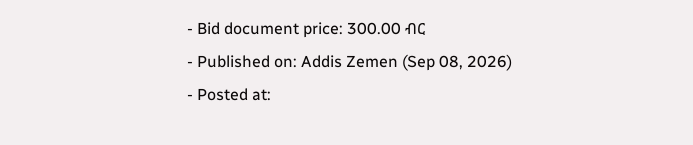- Bid document price: 300.00 ብር
- Published on: Addis Zemen (Sep 08, 2026)
- Posted at: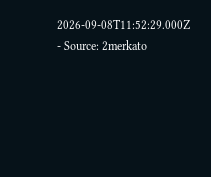2026-09-08T11:52:29.000Z
- Source: 2merkato